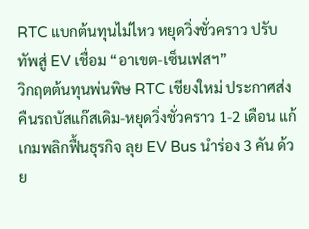RTC แบกต้นทุนไม่ไหว หยุดวิ่งชั่วคราว ปรับทัพสู่ EV เชื่อม “อาเขต-เซ็นเฟสฯ”
วิกฤตต้นทุนพ่นพิษ RTC เชียงใหม่ ประกาศส่งคืนรถบัสแก๊สเดิม-หยุดวิ่งชั่วคราว 1-2 เดือน แก้เกมพลิกฟื้นธุรกิจ ลุย EV Bus นำร่อง 3 คัน ด้วย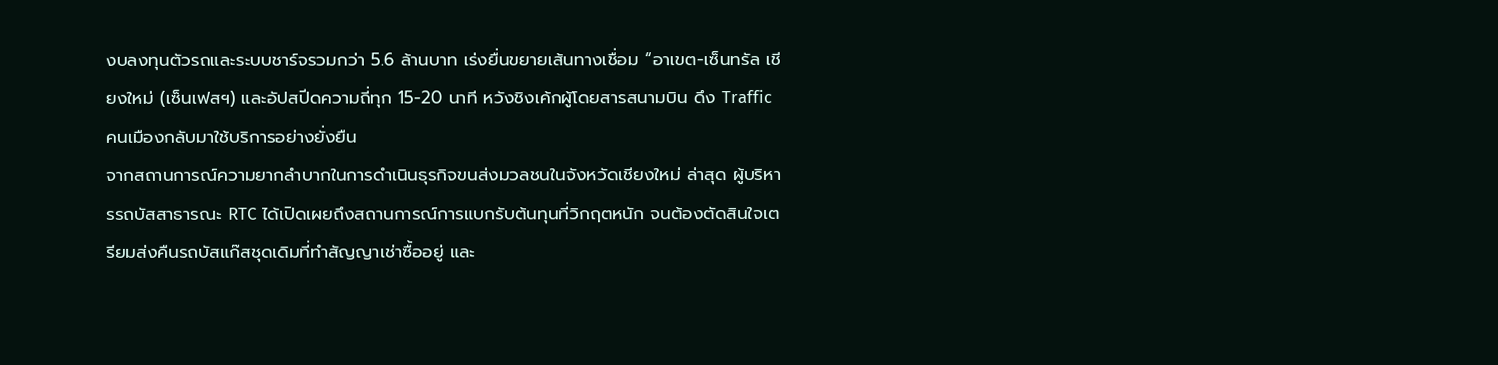งบลงทุนตัวรถและระบบชาร์จรวมกว่า 5.6 ล้านบาท เร่งยื่นขยายเส้นทางเชื่อม “อาเขต-เซ็นทรัล เชียงใหม่ (เซ็นเฟสฯ) และอัปสปีดความถี่ทุก 15-20 นาที หวังชิงเค้กผู้โดยสารสนามบิน ดึง Traffic คนเมืองกลับมาใช้บริการอย่างยั่งยืน
จากสถานการณ์ความยากลำบากในการดำเนินธุรกิจขนส่งมวลชนในจังหวัดเชียงใหม่ ล่าสุด ผู้บริหารรถบัสสาธารณะ RTC ได้เปิดเผยถึงสถานการณ์การแบกรับต้นทุนที่วิกฤตหนัก จนต้องตัดสินใจเตรียมส่งคืนรถบัสแก๊สชุดเดิมที่ทำสัญญาเช่าซื้ออยู่ และ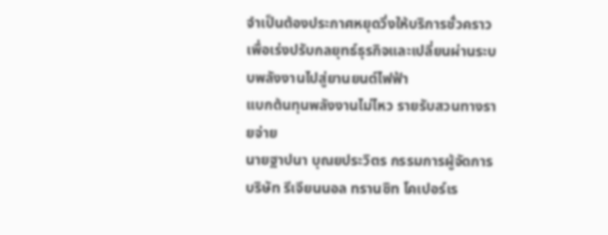จำเป็นต้องประกาศหยุดวิ่งให้บริการชั่วคราว เพื่อเร่งปรับกลยุทธ์ธุรกิจและเปลี่ยนผ่านระบบพลังงานไปสู่ยานยนต์ไฟฟ้า
แบกต้นทุนพลังงานไม่ไหว รายรับสวนทางรายจ่าย
นายฐาปนา บุณยประวิตร กรรมการผู้จัดการ บริษัท รีเจียนนอล ทรานซิท โคเปอร์เร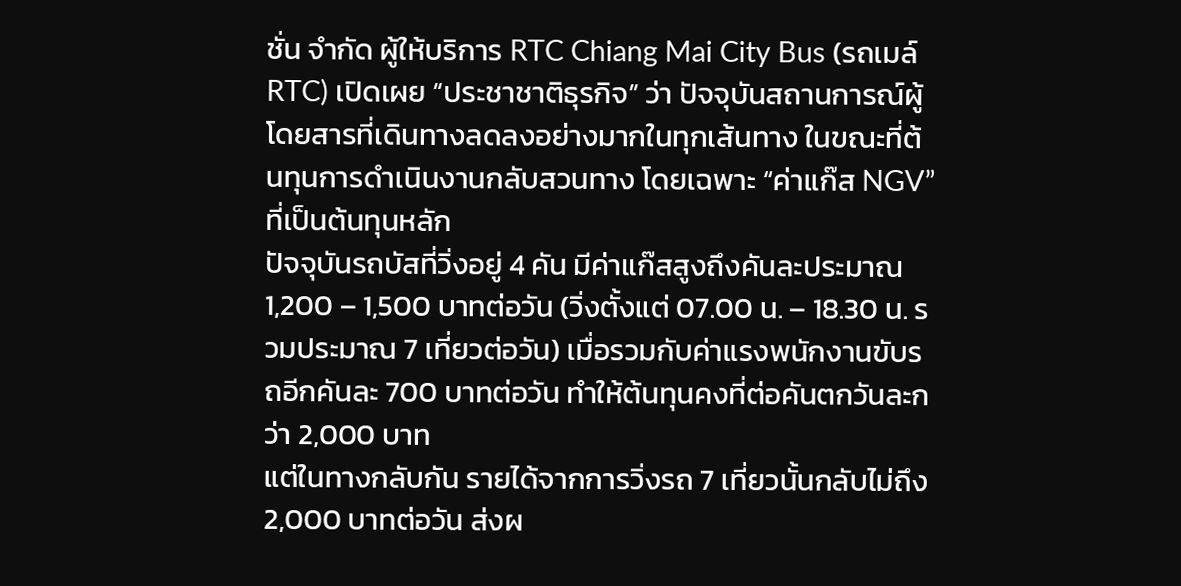ชั่น จำกัด ผู้ให้บริการ RTC Chiang Mai City Bus (รถเมล์ RTC) เปิดเผย “ประชาชาติธุรกิจ” ว่า ปัจจุบันสถานการณ์ผู้โดยสารที่เดินทางลดลงอย่างมากในทุกเส้นทาง ในขณะที่ต้นทุนการดำเนินงานกลับสวนทาง โดยเฉพาะ “ค่าแก๊ส NGV” ที่เป็นต้นทุนหลัก
ปัจจุบันรถบัสที่วิ่งอยู่ 4 คัน มีค่าแก๊สสูงถึงคันละประมาณ 1,200 – 1,500 บาทต่อวัน (วิ่งตั้งแต่ 07.00 น. – 18.30 น. รวมประมาณ 7 เที่ยวต่อวัน) เมื่อรวมกับค่าแรงพนักงานขับรถอีกคันละ 700 บาทต่อวัน ทำให้ต้นทุนคงที่ต่อคันตกวันละกว่า 2,000 บาท
แต่ในทางกลับกัน รายได้จากการวิ่งรถ 7 เที่ยวนั้นกลับไม่ถึง 2,000 บาทต่อวัน ส่งผ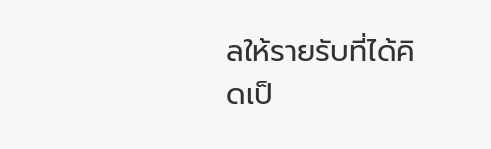ลให้รายรับที่ได้คิดเป็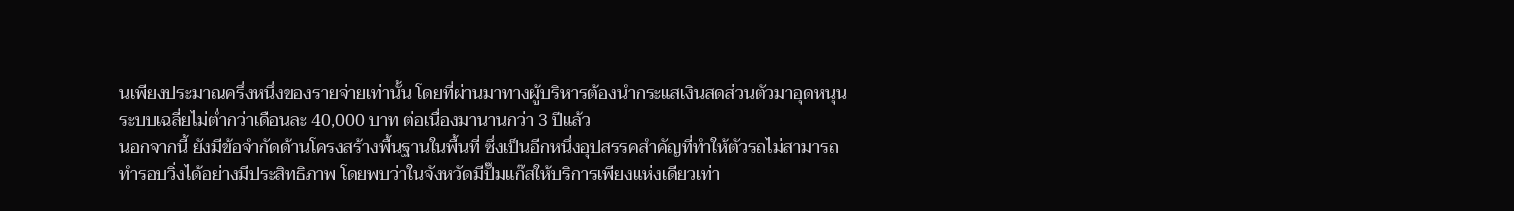นเพียงประมาณครึ่งหนึ่งของรายจ่ายเท่านั้น โดยที่ผ่านมาทางผู้บริหารต้องนำกระแสเงินสดส่วนตัวมาอุดหนุนระบบเฉลี่ยไม่ต่ำกว่าเดือนละ 40,000 บาท ต่อเนื่องมานานกว่า 3 ปีแล้ว
นอกจากนี้ ยังมีข้อจำกัดด้านโครงสร้างพื้นฐานในพื้นที่ ซึ่งเป็นอีกหนึ่งอุปสรรคสำคัญที่ทำให้ตัวรถไม่สามารถทำรอบวิ่งได้อย่างมีประสิทธิภาพ โดยพบว่าในจังหวัดมีปั๊มแก๊สให้บริการเพียงแห่งเดียวเท่า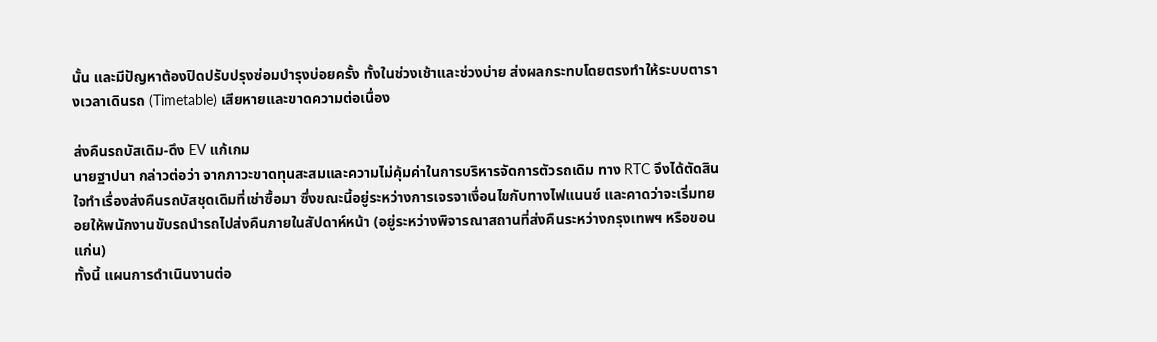นั้น และมีปัญหาต้องปิดปรับปรุงซ่อมบำรุงบ่อยครั้ง ทั้งในช่วงเช้าและช่วงบ่าย ส่งผลกระทบโดยตรงทำให้ระบบตารางเวลาเดินรถ (Timetable) เสียหายและขาดความต่อเนื่อง

ส่งคืนรถบัสเดิม-ดึง EV แก้เกม
นายฐาปนา กล่าวต่อว่า จากภาวะขาดทุนสะสมและความไม่คุ้มค่าในการบริหารจัดการตัวรถเดิม ทาง RTC จึงได้ตัดสินใจทำเรื่องส่งคืนรถบัสชุดเดิมที่เช่าซื้อมา ซึ่งขณะนี้อยู่ระหว่างการเจรจาเงื่อนไขกับทางไฟแนนซ์ และคาดว่าจะเริ่มทยอยให้พนักงานขับรถนำรถไปส่งคืนภายในสัปดาห์หน้า (อยู่ระหว่างพิจารณาสถานที่ส่งคืนระหว่างกรุงเทพฯ หรือขอนแก่น)
ทั้งนี้ แผนการดำเนินงานต่อ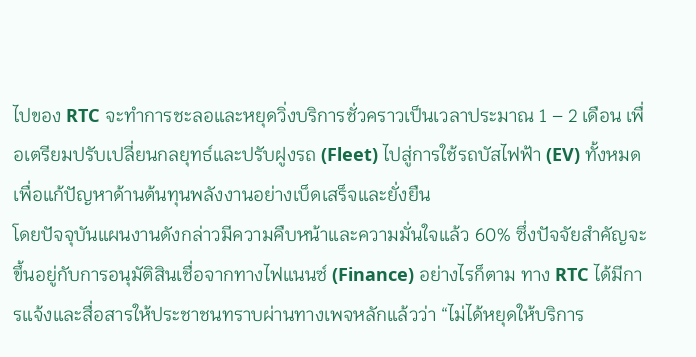ไปของ RTC จะทำการชะลอและหยุดวิ่งบริการชั่วคราวเป็นเวลาประมาณ 1 – 2 เดือน เพื่อเตรียมปรับเปลี่ยนกลยุทธ์และปรับฝูงรถ (Fleet) ไปสู่การใช้รถบัสไฟฟ้า (EV) ทั้งหมด เพื่อแก้ปัญหาด้านต้นทุนพลังงานอย่างเบ็ดเสร็จและยั่งยืน
โดยปัจจุบันแผนงานดังกล่าวมีความคืบหน้าและความมั่นใจแล้ว 60% ซึ่งปัจจัยสำคัญจะขึ้นอยู่กับการอนุมัติสินเชื่อจากทางไฟแนนซ์ (Finance) อย่างไรก็ตาม ทาง RTC ได้มีการแจ้งและสื่อสารให้ประชาชนทราบผ่านทางเพจหลักแล้วว่า “ไม่ได้หยุดให้บริการ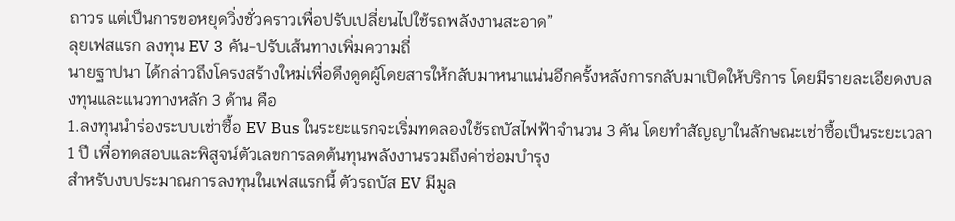ถาวร แต่เป็นการขอหยุดวิ่งชั่วคราวเพื่อปรับเปลี่ยนไปใช้รถพลังงานสะอาด”
ลุยเฟสแรก ลงทุน EV 3 คัน-ปรับเส้นทางเพิ่มความถี่
นายฐาปนา ได้กล่าวถึงโครงสร้างใหม่เพื่อดึงดูดผู้โดยสารให้กลับมาหนาแน่นอีกครั้งหลังการกลับมาเปิดให้บริการ โดยมีรายละเอียดงบลงทุนและแนวทางหลัก 3 ด้าน คือ
1.ลงทุนนำร่องระบบเช่าซื้อ EV Bus ในระยะแรกจะเริ่มทดลองใช้รถบัสไฟฟ้าจำนวน 3 คัน โดยทำสัญญาในลักษณะเช่าซื้อเป็นระยะเวลา 1 ปี เพื่อทดสอบและพิสูจน์ตัวเลขการลดต้นทุนพลังงานรวมถึงค่าซ่อมบำรุง
สำหรับงบประมาณการลงทุนในเฟสแรกนี้ ตัวรถบัส EV มีมูล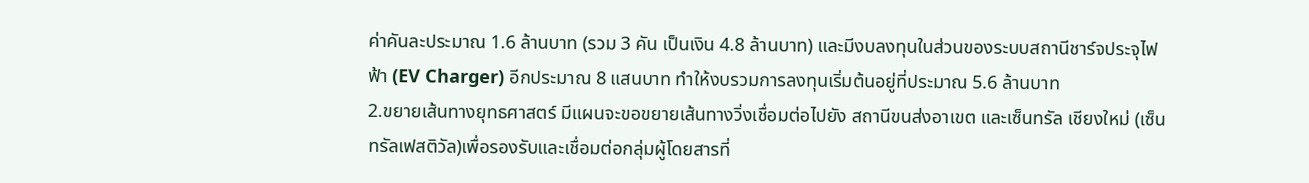ค่าคันละประมาณ 1.6 ล้านบาท (รวม 3 คัน เป็นเงิน 4.8 ล้านบาท) และมีงบลงทุนในส่วนของระบบสถานีชาร์จประจุไฟฟ้า (EV Charger) อีกประมาณ 8 แสนบาท ทำให้งบรวมการลงทุนเริ่มต้นอยู่ที่ประมาณ 5.6 ล้านบาท
2.ขยายเส้นทางยุทธศาสตร์ มีแผนจะขอขยายเส้นทางวิ่งเชื่อมต่อไปยัง สถานีขนส่งอาเขต และเซ็นทรัล เชียงใหม่ (เซ็นทรัลเฟสติวัล)เพื่อรองรับและเชื่อมต่อกลุ่มผู้โดยสารที่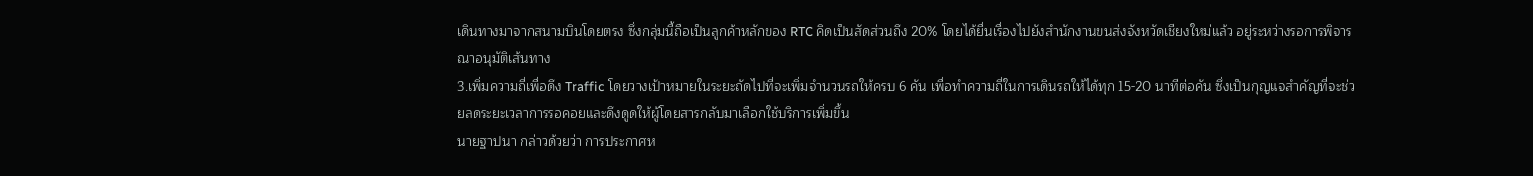เดินทางมาจากสนามบินโดยตรง ซึ่งกลุ่มนี้ถือเป็นลูกค้าหลักของ RTC คิดเป็นสัดส่วนถึง 20% โดยได้ยื่นเรื่องไปยังสำนักงานขนส่งจังหวัดเชียงใหม่แล้ว อยู่ระหว่างรอการพิจารณาอนุมัติเส้นทาง
3.เพิ่มความถี่เพื่อดึง Traffic โดยวางเป้าหมายในระยะถัดไปที่จะเพิ่มจำนวนรถให้ครบ 6 คัน เพื่อทำความถี่ในการเดินรถให้ได้ทุก 15-20 นาทีต่อคัน ซึ่งเป็นกุญแจสำคัญที่จะช่วยลดระยะเวลาการรอคอยและดึงดูดให้ผู้โดยสารกลับมาเลือกใช้บริการเพิ่มขึ้น
นายฐาปนา กล่าวด้วยว่า การประกาศห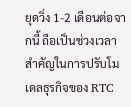ยุดวิ่ง 1-2 เดือนต่อจากนี้ ถือเป็นช่วงเวลาสำคัญในการปรับโมเดลธุรกิจของ RTC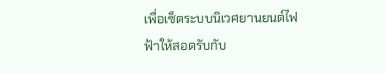เพื่อเซ็ตระบบนิเวศยานยนต์ไฟฟ้าให้สอดรับกับ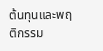ต้นทุนและพฤติกรรม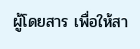ผู้โดยสาร เพื่อให้สา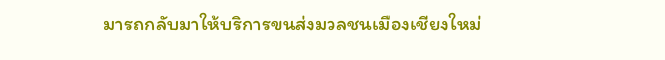มารถกลับมาให้บริการขนส่งมวลชนเมืองเชียงใหม่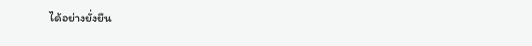ได้อย่างยั่งยืน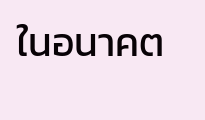ในอนาคต